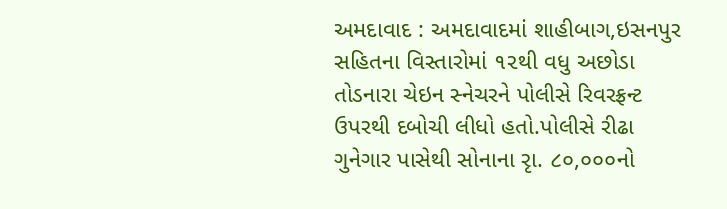અમદાવાદ : અમદાવાદમાં શાહીબાગ,ઇસનપુર સહિતના વિસ્તારોમાં ૧૨થી વધુ અછોડા તોડનારા ચેઇન સ્નેચરને પોલીસે રિવરફ્રન્ટ ઉપરથી દબોચી લીધો હતો.પોલીસે રીઢા ગુનેગાર પાસેથી સોનાના રૃા. ૮૦,૦૦૦નો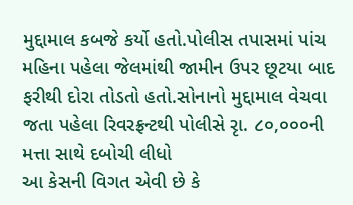મુદ્દામાલ કબજે કર્યો હતો.પોલીસ તપાસમાં પાંચ મહિના પહેલા જેલમાંથી જામીન ઉપર છૂટયા બાદ ફરીથી દોરા તોડતો હતો.સોનાનો મુદ્દામાલ વેચવા જતા પહેલા રિવરફ્રન્ટથી પોલીસે રૃા. ૮૦,૦૦૦ની મત્તા સાથે દબોચી લીધો
આ કેસની વિગત એવી છે કે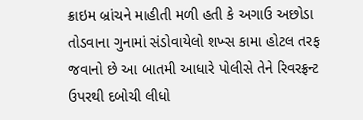ક્રાઇમ બ્રાંચને માહીતી મળી હતી કે અગાઉ અછોડા તોડવાના ગુનામાં સંડોવાયેલો શખ્સ કામા હોટલ તરફ જવાનો છે આ બાતમી આધારે પોલીસે તેને રિવરફ્રન્ટ ઉપરથી દબોચી લીધો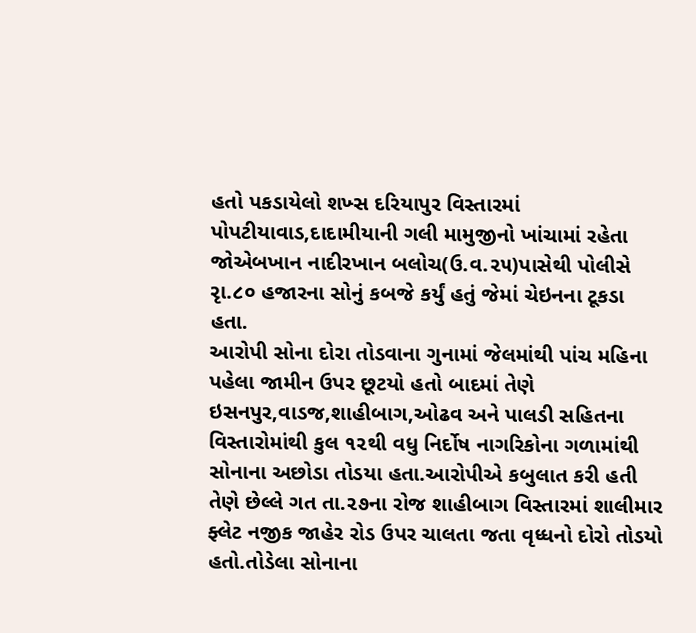હતો પકડાયેલો શખ્સ દરિયાપુર વિસ્તારમાં પોપટીયાવાડ,દાદામીયાની ગલી મામુજીનો ખાંચામાં રહેતા જોએબખાન નાદીરખાન બલોચ(ઉ.વ.૨૫)પાસેથી પોલીસે રૃા.૮૦ હજારના સોનું કબજે કર્યું હતું જેમાં ચેઇનના ટૂકડા હતા.
આરોપી સોના દોરા તોડવાના ગુનામાં જેલમાંથી પાંચ મહિના પહેલા જામીન ઉપર છૂટયો હતો બાદમાં તેણે ઇસનપુર,વાડજ,શાહીબાગ,ઓઢવ અને પાલડી સહિતના વિસ્તારોમાંથી કુલ ૧૨થી વધુ નિર્દોષ નાગરિકોના ગળામાંથી સોનાના અછોડા તોડયા હતા.આરોપીએ કબુલાત કરી હતી તેણે છેલ્લે ગત તા.૨૭ના રોજ શાહીબાગ વિસ્તારમાં શાલીમાર ફ્લેટ નજીક જાહેર રોડ ઉપર ચાલતા જતા વૃધ્ધનો દોરો તોડયો હતો.તોડેલા સોનાના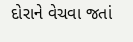દોરાને વેચવા જતાં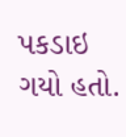પકડાઇ ગયો હતો.